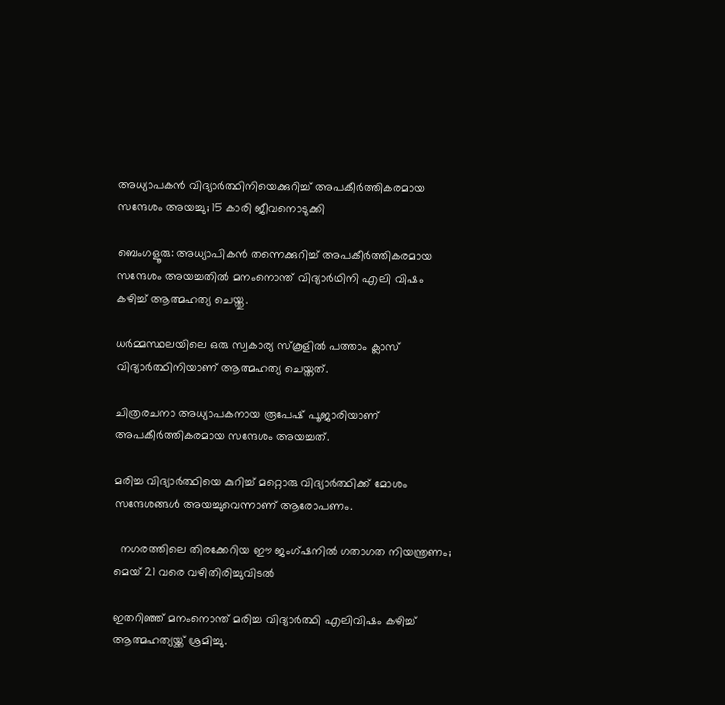അധ്യാപകൻ വിദ്യാർത്ഥിനിയെക്കുറിച്ച് അപകീർത്തികരമായ സന്ദേശം അയച്ചു; 15 കാരി ജീവനൊടുക്കി

ബെംഗളൂരു: അധ്യാപികൻ തന്നെക്കുറിച്ച് അപകീർത്തികരമായ സന്ദേശം അയച്ചതിൽ മനംനൊന്ത് വിദ്യാർഥിനി എലി വിഷം കഴിച്ച് ആത്മഹത്യ ചെയ്തു.

ധർമ്മസ്ഥലയിലെ ഒരു സ്വകാര്യ സ്‌കൂളിൽ പത്താം ക്ലാസ് വിദ്യാർത്ഥിനിയാണ് ആത്മഹത്യ ചെയ്തത്.

ചിത്രരചനാ അധ്യാപകനായ രൂപേഷ് പൂജാരിയാണ് അപകീർത്തികരമായ സന്ദേശം അയച്ചത്.

മരിച്ച വിദ്യാർത്ഥിയെ കുറിച്ച് മറ്റൊരു വിദ്യാർത്ഥിക്ക് മോശം സന്ദേശങ്ങൾ അയച്ചുവെന്നാണ് ആരോപണം.

  നഗരത്തിലെ തിരക്കേറിയ ഈ ജംഗ്ഷനിൽ ഗതാഗത നിയന്ത്രണം; മെയ് 21 വരെ വഴിതിരിച്ചുവിടൽ

ഇതറിഞ്ഞ് മനംനൊന്ത് മരിച്ച വിദ്യാർത്ഥി എലിവിഷം കഴിച്ച് ആത്മഹത്യയ്ക്ക് ശ്രമിച്ചു.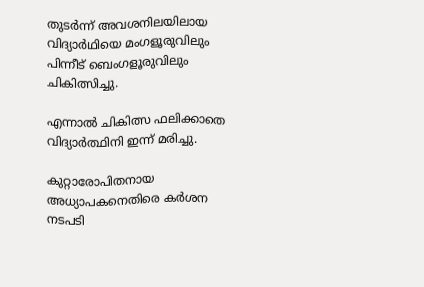തുടർന്ന് അവശനിലയിലായ വിദ്യാർഥിയെ മംഗളൂരുവിലും പിന്നീട് ബെംഗളൂരുവിലും ചികിത്സിച്ചു.

എന്നാൽ ചികിത്സ ഫലിക്കാതെ വിദ്യാർത്ഥിനി ഇന്ന് മരിച്ചു.

കുറ്റാരോപിതനായ അധ്യാപകനെതിരെ കർശന നടപടി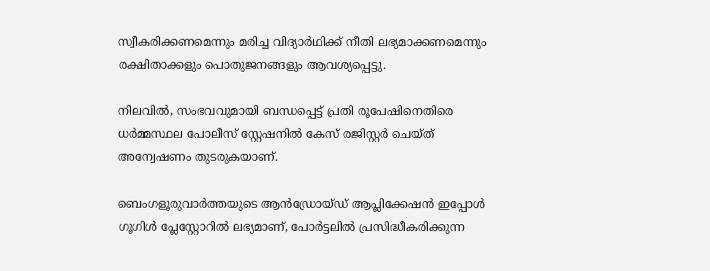സ്വീകരിക്കണമെന്നും മരിച്ച വിദ്യാർഥിക്ക് നീതി ലഭ്യമാക്കണമെന്നും രക്ഷിതാക്കളും പൊതുജനങ്ങളും ആവശ്യപ്പെട്ടു.

നിലവിൽ, സംഭവവുമായി ബന്ധപ്പെട്ട് പ്രതി രൂപേഷിനെതിരെ ധർമ്മസ്ഥല പോലീസ് സ്റ്റേഷനിൽ കേസ് രജിസ്റ്റർ ചെയ്ത് അന്വേഷണം തുടരുകയാണ്.

ബെംഗളൂരുവാർത്തയുടെ ആൻഡ്രോയ്ഡ് ആപ്ലിക്കേഷൻ ഇപ്പോൾ ഗൂഗിൾ പ്ലേസ്റ്റോറിൽ ലഭ്യമാണ്, പോർട്ടലിൽ പ്രസിദ്ധീകരിക്കുന്ന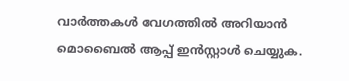വാർത്തകൾ വേഗത്തിൽ അറിയാൻ മൊബൈൽ ആപ്പ് ഇൻസ്റ്റാൾ ചെയ്യുക.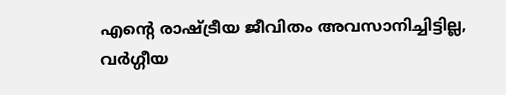എന്റെ രാഷ്ട്രീയ ജീവിതം അവസാനിച്ചിട്ടില്ല, വർഗ്ഗീയ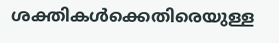ശക്തികൾക്കെതിരെയുള്ള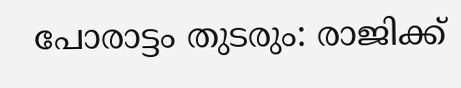പോരാട്ടം തുടരും: രാജിക്ക്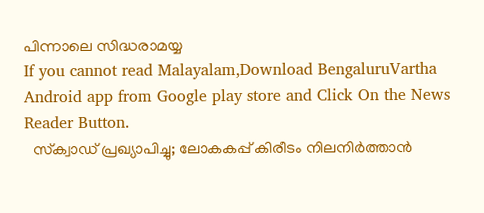പിന്നാലെ സിദ്ധരാമയ്യ
If you cannot read Malayalam,Download BengaluruVartha Android app from Google play store and Click On the News Reader Button.
  സ്‌ക്വാഡ് പ്രഖ്യാപിച്ചു; ലോകകപ്പ് കിരീടം നിലനിർത്താൻ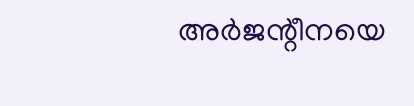അർജന്റീനയെ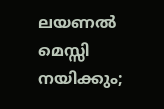ലയണൽ മെസ്സി നയിക്കും;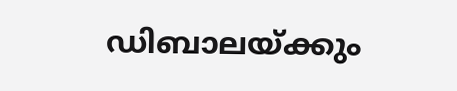ഡിബാലയ്ക്കും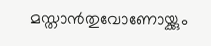മസ്താൻതുവോണോയ്ക്കും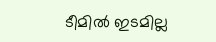ടീമിൽ ഇടമില്ല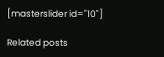[masterslider id="10"]

Related posts